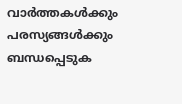വാർത്തകൾക്കും പരസ്യങ്ങൾക്കും ബന്ധപ്പെടുക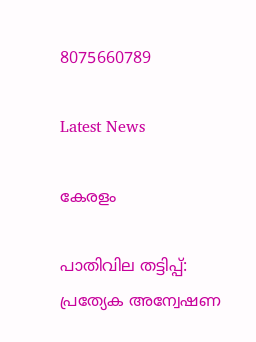8075660789

Latest News

കേരളം

പാതിവില തട്ടിപ്പ്: പ്രത്യേക അന്വേഷണ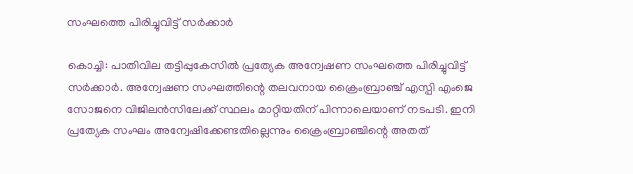സംഘത്തെ പിരിച്ചുവിട്ട് സര്‍ക്കാര്‍

കൊച്ചി: പാതിവില തട്ടിപ്പുകേസില്‍ പ്രത്യേക അന്വേഷണ സംഘത്തെ പിരിച്ചുവിട്ട് സര്‍ക്കാര്‍. അന്വേഷണ സംഘത്തിന്റെ തലവനായ ക്രൈംബ്രാഞ്ച് എസ്പി എംജെ സോജനെ വിജിലന്‍സിലേക്ക് സ്ഥലം മാറ്റിയതിന് പിന്നാലെയാണ് നടപടി. ഇനി പ്രത്യേക സംഘം അന്വേഷിക്കേണ്ടതില്ലെന്നും ക്രൈംബ്രാഞ്ചിന്റെ അതത്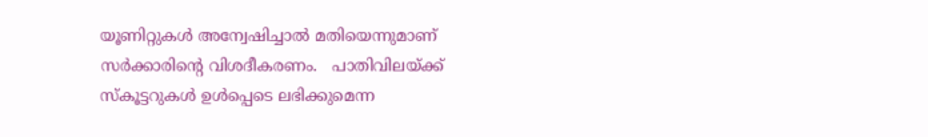യൂണിറ്റുകള്‍ അന്വേഷിച്ചാല്‍ മതിയെന്നുമാണ് സര്‍ക്കാരിന്റെ വിശദീകരണം.   പാതിവിലയ്ക്ക് സ്‌കൂട്ടറുകള്‍ ഉള്‍പ്പെടെ ലഭിക്കുമെന്ന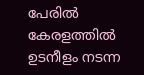പേരില്‍ കേരളത്തില്‍ ഉടനീളം നടന്ന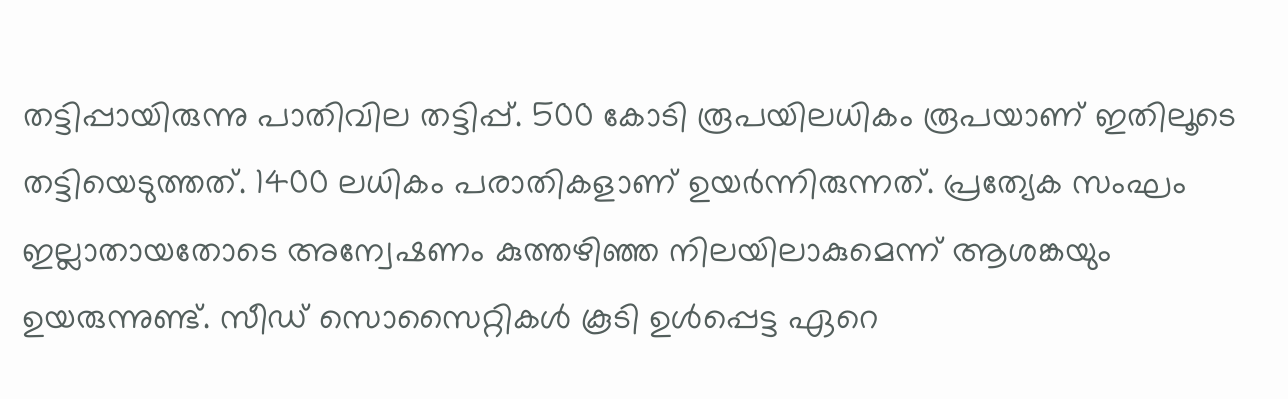തട്ടിപ്പായിരുന്നു പാതിവില തട്ടിപ്പ്. 500 കോടി രൂപയിലധികം രൂപയാണ് ഇതിലൂടെ തട്ടിയെടുത്തത്. 1400 ലധികം പരാതികളാണ് ഉയര്‍ന്നിരുന്നത്. പ്രത്യേക സംഘം ഇല്ലാതായതോടെ അന്വേഷണം കുത്തഴിഞ്ഞ നിലയിലാകുമെന്ന് ആശങ്കയും ഉയരുന്നുണ്ട്. സീഡ് സൊസൈറ്റികള്‍ കൂടി ഉള്‍പ്പെട്ട ഏറെ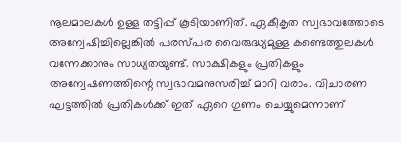നൂലമാലകള്‍ ഉള്ള തട്ടിപ്പ് കൂടിയാണിത്. ഏകീകൃത സ്വഭാവത്തോടെ അന്വേഷിച്ചില്ലെങ്കില്‍ പരസ്പര വൈരുദ്ധ്യമുള്ള കണ്ടെത്തുലകള്‍ വന്നേക്കാനും സാധ്യതയുണ്ട്. സാക്ഷികളും പ്രതികളും അന്വേഷണത്തിന്റെ സ്വഭാവമനുസരിച്ച് മാറി വരാം. വിചാരണ ഘട്ടത്തില്‍ പ്രതികള്‍ക്ക് ഇത് ഏറെ ഗുണം ചെയ്യുമെന്നാണ്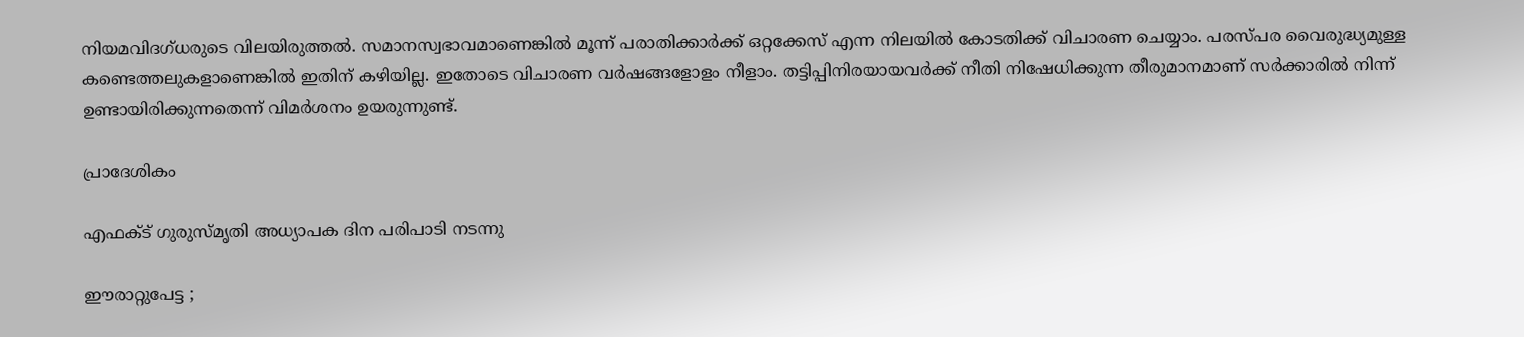നിയമവിദഗ്ധരുടെ വിലയിരുത്തല്‍. സമാനസ്വഭാവമാണെങ്കില്‍ മൂന്ന് പരാതിക്കാര്‍ക്ക് ഒറ്റക്കേസ് എന്ന നിലയില്‍ കോടതിക്ക് വിചാരണ ചെയ്യാം. പരസ്പര വൈരുദ്ധ്യമുള്ള കണ്ടെത്തലുകളാണെങ്കില്‍ ഇതിന് കഴിയില്ല. ഇതോടെ വിചാരണ വര്‍ഷങ്ങളോളം നീളാം. തട്ടിപ്പിനിരയായവര്‍ക്ക് നീതി നിഷേധിക്കുന്ന തീരുമാനമാണ് സര്‍ക്കാരില്‍ നിന്ന് ഉണ്ടായിരിക്കുന്നതെന്ന് വിമര്‍ശനം ഉയരുന്നുണ്ട്.

പ്രാദേശികം

എഫക്ട് ഗുരുസ്മൃതി അധ്യാപക ദിന പരിപാടി നടന്നു

ഈരാറ്റുപേട്ട ;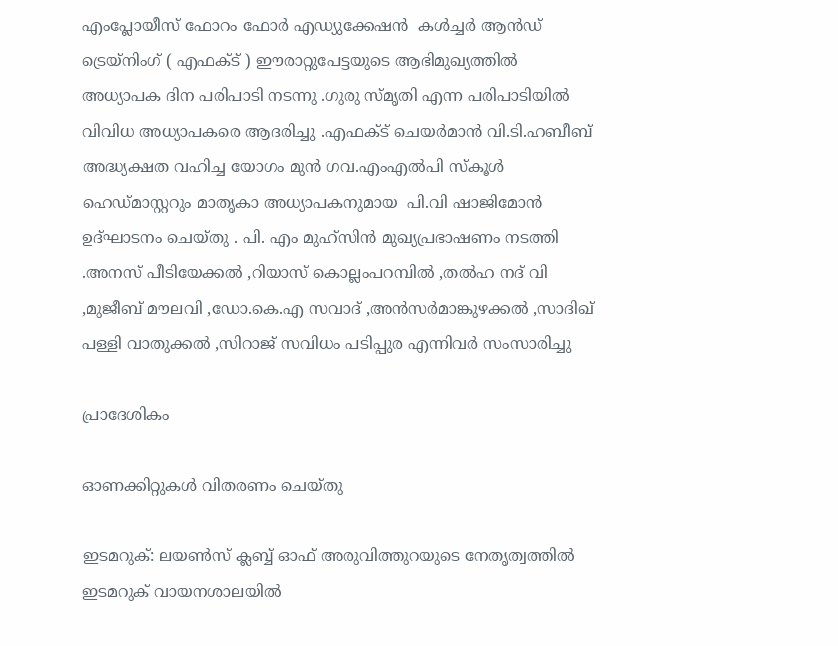എംപ്ലോയീസ് ഫോറം ഫോർ എഡ്യുക്കേഷൻ  കൾച്ചർ ആൻഡ് ട്രെയ്നിംഗ് ( എഫക്ട് ) ഈരാറ്റുപേട്ടയുടെ ആഭിമുഖ്യത്തിൽ അധ്യാപക ദിന പരിപാടി നടന്നു .ഗുരു സ്മൃതി എന്ന പരിപാടിയിൽ വിവിധ അധ്യാപകരെ ആദരിച്ചു .എഫക്ട് ചെയർമാൻ വി.ടി.ഹബീബ് അദ്ധ്യക്ഷത വഹിച്ച യോഗം മുൻ ഗവ.എംഎൽപി സ്കൂൾ ഹെഡ്മാസ്റ്ററും മാതൃകാ അധ്യാപകനുമായ  പി.വി ഷാജിമോൻ ഉദ്ഘാടനം ചെയ്തു . പി. എം മുഹ്സിൻ മുഖ്യപ്രഭാഷണം നടത്തി .അനസ് പീടിയേക്കൽ ,റിയാസ് കൊല്ലംപറമ്പിൽ ,തൽഹ നദ് വി ,മുജീബ് മൗലവി ,ഡോ.കെ.എ സവാദ് ,അൻസർമാങ്കുഴക്കൽ ,സാദിഖ് പള്ളി വാതുക്കൽ ,സിറാജ് സവിധം പടിപ്പുര എന്നിവർ സംസാരിച്ചു

പ്രാദേശികം

ഓണക്കിറ്റുകൾ വിതരണം ചെയ്തു

ഇടമറുക്: ലയൺസ് ക്ലബ്ബ് ഓഫ് അരുവിത്തുറയുടെ നേതൃത്വത്തിൽ ഇടമറുക് വായനശാലയിൽ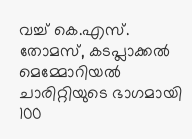വച്ച് കെ.എസ്. തോമസ്, കടപ്ലാക്കൽ മെമ്മോറിയൽ ചാരിറ്റിയുടെ ഭാഗമായി 100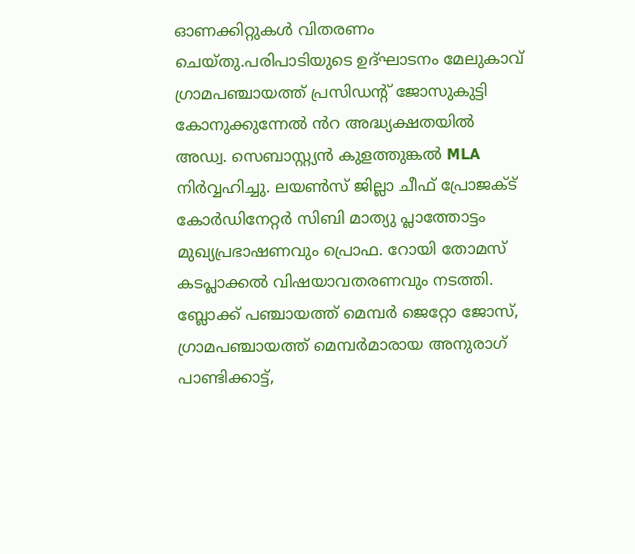ഓണക്കിറ്റുകൾ വിതരണം ചെയ്തു.പരിപാടിയുടെ ഉദ്ഘാടനം മേലുകാവ് ഗ്രാമപഞ്ചായത്ത് പ്രസിഡന്റ് ജോസുകുട്ടി കോനുക്കുന്നേൽ ൻറ അദ്ധ്യക്ഷതയിൽ അഡ്വ. സെബാസ്റ്റ്യൻ കുളത്തുങ്കൽ MLA നിർവ്വഹിച്ചു. ലയൺസ് ജില്ലാ ചീഫ് പ്രോജക്ട് കോർഡിനേറ്റർ സിബി മാത്യു പ്ലാത്തോട്ടം മുഖ്യപ്രഭാഷണവും പ്രൊഫ. റോയി തോമസ് കടപ്ലാക്കൽ വിഷയാവതരണവും നടത്തി. ബ്ലോക്ക് പഞ്ചായത്ത് മെമ്പർ ജെറ്റോ ജോസ്, ഗ്രാമപഞ്ചായത്ത് മെമ്പർമാരായ അനുരാഗ് പാണ്ടിക്കാട്ട്,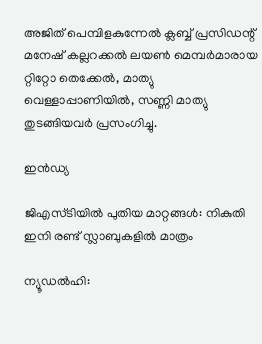അജിത് പെമ്പിളകുന്നേൽ ക്ലബ്ബ് പ്രസിഡന്റ് മനേഷ് കല്ലറക്കൽ ലയൺ മെമ്പർമാരായ റ്റിറ്റോ തെക്കേൽ, മാത്യു വെള്ളാപ്പാണിയിൽ, സണ്ണി മാത്യു തുടങ്ങിയവർ പ്രസംഗിച്ചു.

ഇൻഡ്യ

ജിഎസ്ടിയിൽ പുതിയ മാറ്റങ്ങൾ: നികുതി ഇനി രണ്ട് സ്ലാബുകളിൽ മാത്രം

ന്യൂഡൽഹി: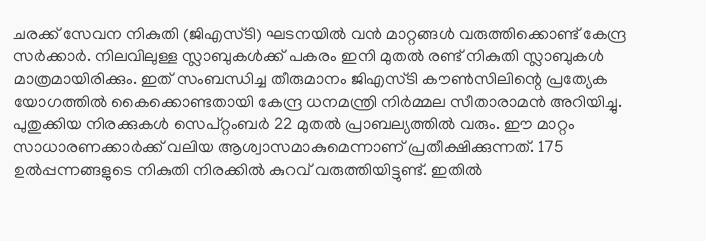ചരക്ക് സേവന നികുതി (ജിഎസ്ടി) ഘടനയിൽ വൻ മാറ്റങ്ങൾ വരുത്തിക്കൊണ്ട് കേന്ദ്ര സർക്കാർ. നിലവിലുള്ള സ്ലാബുകൾക്ക് പകരം ഇനി മുതൽ രണ്ട് നികുതി സ്ലാബുകൾ മാത്രമായിരിക്കും. ഇത് സംബന്ധിച്ച തീരുമാനം ജിഎസ്ടി കൗൺസിലിന്റെ പ്രത്യേക യോഗത്തിൽ കൈക്കൊണ്ടതായി കേന്ദ്ര ധനമന്ത്രി നിർമ്മല സീതാരാമൻ അറിയിച്ചു. പുതുക്കിയ നിരക്കുകൾ സെപ്റ്റംബർ 22 മുതൽ പ്രാബല്യത്തിൽ വരും. ഈ മാറ്റം സാധാരണക്കാർക്ക് വലിയ ആശ്വാസമാകുമെന്നാണ് പ്രതീക്ഷിക്കുന്നത്. 175 ഉൽപ്പന്നങ്ങളുടെ നികുതി നിരക്കിൽ കുറവ് വരുത്തിയിട്ടുണ്ട്. ഇതിൽ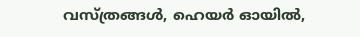വസ്ത്രങ്ങൾ, ഹെയർ ഓയിൽ,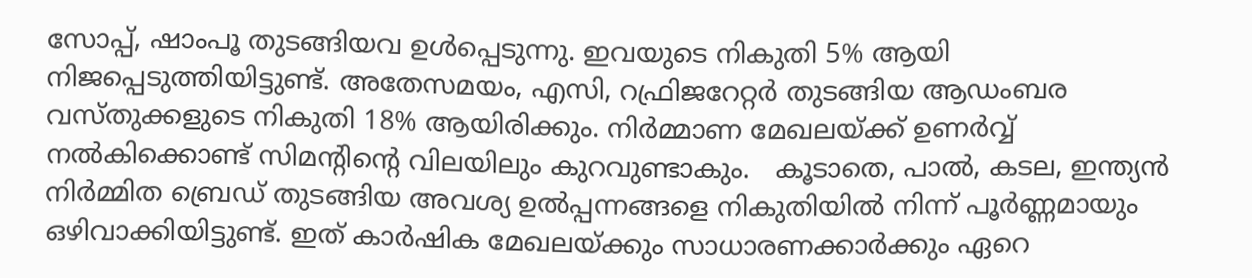സോപ്പ്, ഷാംപൂ തുടങ്ങിയവ ഉൾപ്പെടുന്നു. ഇവയുടെ നികുതി 5% ആയി നിജപ്പെടുത്തിയിട്ടുണ്ട്. അതേസമയം, എസി, റഫ്രിജറേറ്റർ തുടങ്ങിയ ആഡംബര വസ്തുക്കളുടെ നികുതി 18% ആയിരിക്കും. നിർമ്മാണ മേഖലയ്ക്ക് ഉണർവ്വ് നൽകിക്കൊണ്ട് സിമന്റിന്റെ വിലയിലും കുറവുണ്ടാകും.   കൂടാതെ, പാൽ, കടല, ഇന്ത്യൻ നിർമ്മിത ബ്രെഡ് തുടങ്ങിയ അവശ്യ ഉൽപ്പന്നങ്ങളെ നികുതിയിൽ നിന്ന് പൂർണ്ണമായും ഒഴിവാക്കിയിട്ടുണ്ട്. ഇത് കാർഷിക മേഖലയ്ക്കും സാധാരണക്കാർക്കും ഏറെ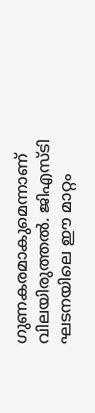ഗുണകരമാകുമെന്നാണ് വിലയിരുത്തൽ. ജിഎസ്ടി ഘടനയിലെ ഈ മാറ്റം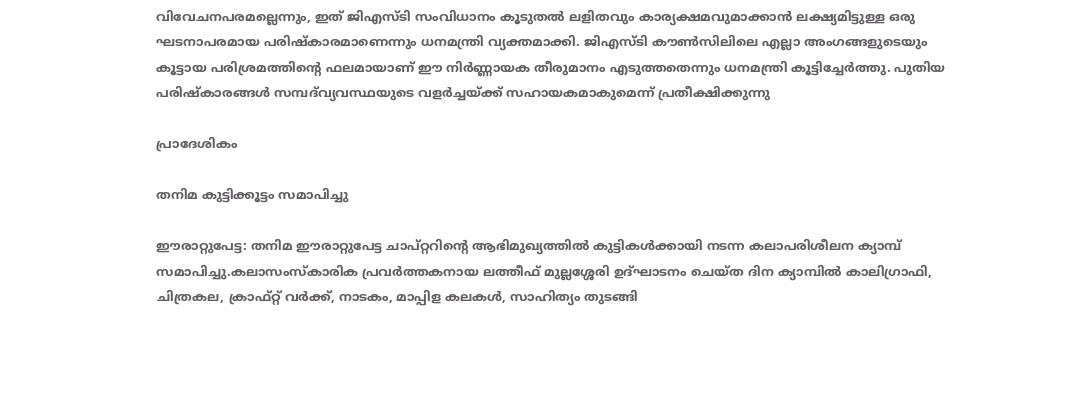വിവേചനപരമല്ലെന്നും, ഇത് ജിഎസ്ടി സംവിധാനം കൂടുതൽ ലളിതവും കാര്യക്ഷമവുമാക്കാൻ ലക്ഷ്യമിട്ടുള്ള ഒരു ഘടനാപരമായ പരിഷ്കാരമാണെന്നും ധനമന്ത്രി വ്യക്തമാക്കി. ജിഎസ്ടി കൗൺസിലിലെ എല്ലാ അംഗങ്ങളുടെയും കൂട്ടായ പരിശ്രമത്തിന്റെ ഫലമായാണ് ഈ നിർണ്ണായക തീരുമാനം എടുത്തതെന്നും ധനമന്ത്രി കൂട്ടിച്ചേർത്തു. പുതിയ പരിഷ്കാരങ്ങൾ സമ്പദ്‌വ്യവസ്ഥയുടെ വളർച്ചയ്ക്ക് സഹായകമാകുമെന്ന് പ്രതീക്ഷിക്കുന്നു

പ്രാദേശികം

തനിമ കുട്ടിക്കൂട്ടം സമാപിച്ചു

ഈരാറ്റുപേട്ട: തനിമ ഈരാറ്റുപേട്ട ചാപ്റ്ററിന്റെ ആഭിമുഖ്യത്തിൽ കുട്ടികൾക്കായി നടന്ന കലാപരിശീലന ക്യാമ്പ് സമാപിച്ചു.കലാസംസ്കാരിക പ്രവർത്തകനായ ലത്തീഫ് മുല്ലശ്ശേരി ഉദ്ഘാടനം ചെയ്ത ദിന ക്യാമ്പിൽ കാലിഗ്രാഫി, ചിത്രകല, ക്രാഫ്റ്റ് വർക്ക്, നാടകം, മാപ്പിള കലകൾ, സാഹിത്യം തുടങ്ങി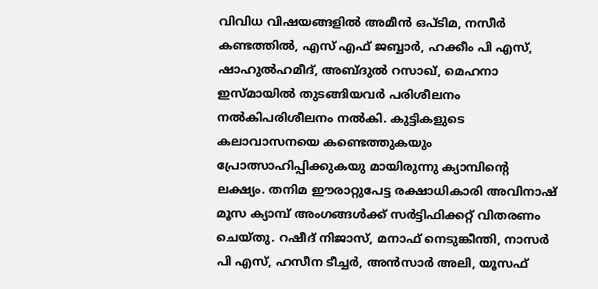വിവിധ വിഷയങ്ങളിൽ അമീൻ ഒപ്ടിമ, നസീർ കണ്ടത്തിൽ, എസ് എഫ് ജബ്ബാർ, ഹക്കീം പി എസ്, ഷാഹുൽഹമീദ്, അബ്ദുൽ റസാഖ്, മെഹനാ ഇസ്മായിൽ തുടങ്ങിയവർ പരിശീലനം നൽകിപരിശീലനം നൽകി. കുട്ടികളുടെ കലാവാസനയെ കണ്ടെത്തുകയും പ്രോത്സാഹിപ്പിക്കുകയു മായിരുന്നു ക്യാമ്പിന്റെ ലക്ഷ്യം. തനിമ ഈരാറ്റുപേട്ട രക്ഷാധികാരി അവിനാഷ് മൂസ ക്യാമ്പ് അംഗങ്ങൾക്ക് സർട്ടിഫിക്കറ്റ് വിതരണം ചെയ്തു. റഷീദ് നിജാസ്, മനാഫ് നെടുങ്കീന്തി, നാസർ പി എസ്, ഹസീന ടീച്ചർ, അൻസാർ അലി, യൂസഫ്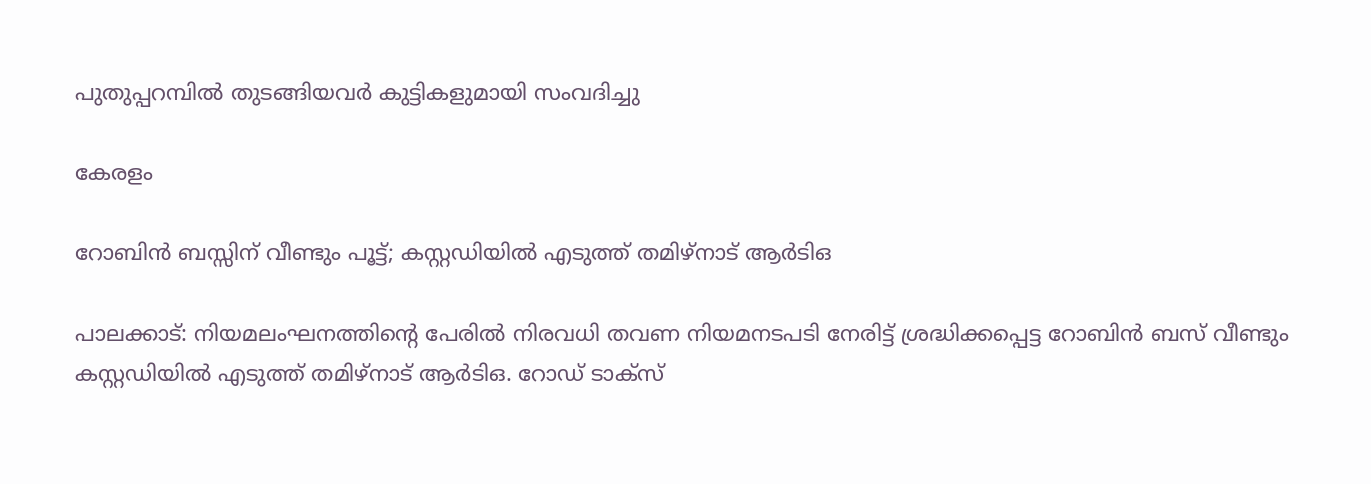പുതുപ്പറമ്പിൽ തുടങ്ങിയവർ കുട്ടികളുമായി സംവദിച്ചു

കേരളം

റോബിൻ ബസ്സിന് വീണ്ടും പൂട്ട്; കസ്റ്റഡിയിൽ എടുത്ത് തമിഴ്‌നാട് ആർടിഒ

പാലക്കാട്: നിയമലംഘനത്തിന്റെ പേരിൽ നിരവധി തവണ നിയമനടപടി നേരിട്ട് ശ്രദ്ധിക്കപ്പെട്ട റോബിൻ ബസ് വീണ്ടും കസ്റ്റഡിയിൽ എടുത്ത് തമിഴ്‌നാട് ആർടിഒ. റോഡ് ടാക്‌സ്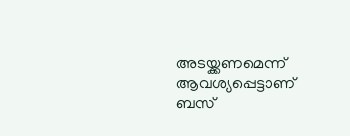അടയ്ക്കണമെന്ന് ആവശ്യപ്പെട്ടാണ് ബസ്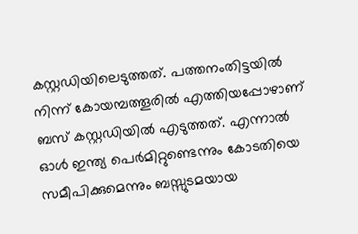കസ്റ്റഡിയിലെടുത്തത്. പത്തനംതിട്ടയിൽ നിന്ന് കോയമ്പത്തൂരിൽ എത്തിയപ്പോഴാണ് ബസ് കസ്റ്റഡിയിൽ എടുത്തത്. എന്നാൽ ഓൾ ഇന്ത്യ പെർമിറ്റുണ്ടെന്നും കോടതിയെ സമീപിക്കുമെന്നും ബസ്സുടമയായ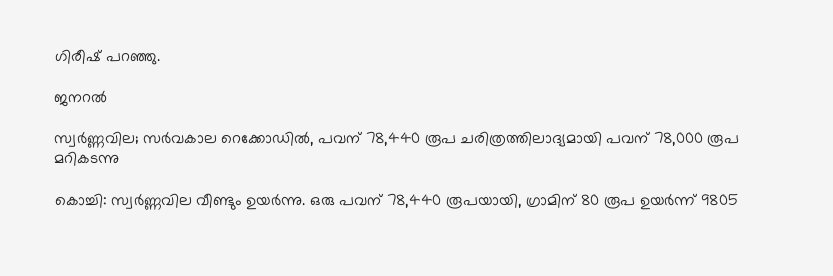ഗിരീഷ് പറഞ്ഞു.

ജനറൽ

സ്വര്‍ണ്ണവില; സര്‍വകാല റെക്കോഡില്‍, പവന് 78,440 രൂപ ചരിത്രത്തിലാദ്യമായി പവന് 78,000 രൂപ മറികടന്നു

കൊച്ചി: സ്വര്‍ണ്ണവില വീണ്ടും ഉയര്‍ന്നു. ഒരു പവന് 78,440 രൂപയായി, ഗ്രാമിന് 80 രൂപ ഉയര്‍ന്ന് 9805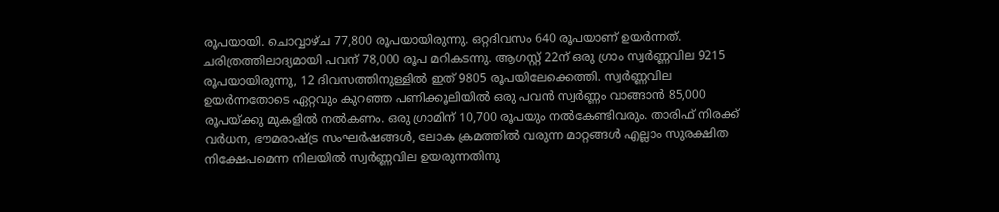രൂപയായി. ചൊവ്വാഴ്ച 77,800 രൂപയായിരുന്നു. ഒറ്റദിവസം 640 രൂപയാണ് ഉയര്‍ന്നത്. ചരിത്രത്തിലാദ്യമായി പവന് 78,000 രൂപ മറികടന്നു. ആഗസ്റ്റ് 22ന് ഒരു ഗ്രാം സ്വര്‍ണ്ണവില 9215 രൂപയായിരുന്നു, 12 ദിവസത്തിനുള്ളില്‍ ഇത് 9805 രൂപയിലേക്കെത്തി. സ്വര്‍ണ്ണവില ഉയര്‍ന്നതോടെ ഏറ്റവും കുറഞ്ഞ പണിക്കൂലിയില്‍ ഒരു പവന്‍ സ്വര്‍ണ്ണം വാങ്ങാന്‍ 85,000 രൂപയ്ക്കു മുകളില്‍ നല്‍കണം. ഒരു ഗ്രാമിന് 10,700 രൂപയും നല്‍കേണ്ടിവരും. താരിഫ് നിരക്ക് വര്‍ധന, ഭൗമരാഷ്ട്ര സംഘര്‍ഷങ്ങള്‍, ലോക ക്രമത്തില്‍ വരുന്ന മാറ്റങ്ങള്‍ എല്ലാം സുരക്ഷിത നിക്ഷേപമെന്ന നിലയില്‍ സ്വര്‍ണ്ണവില ഉയരുന്നതിനു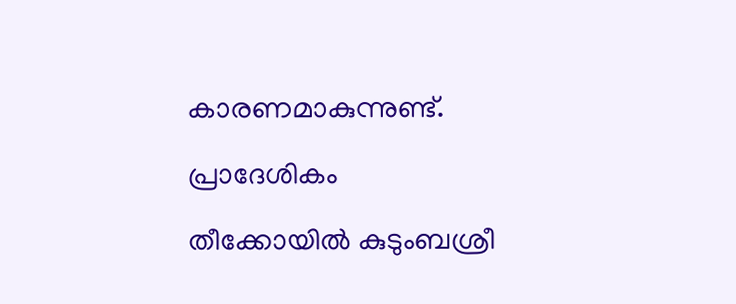കാരണമാകുന്നുണ്ട്.

പ്രാദേശികം

തീക്കോയിൽ കുടുംബശ്രീ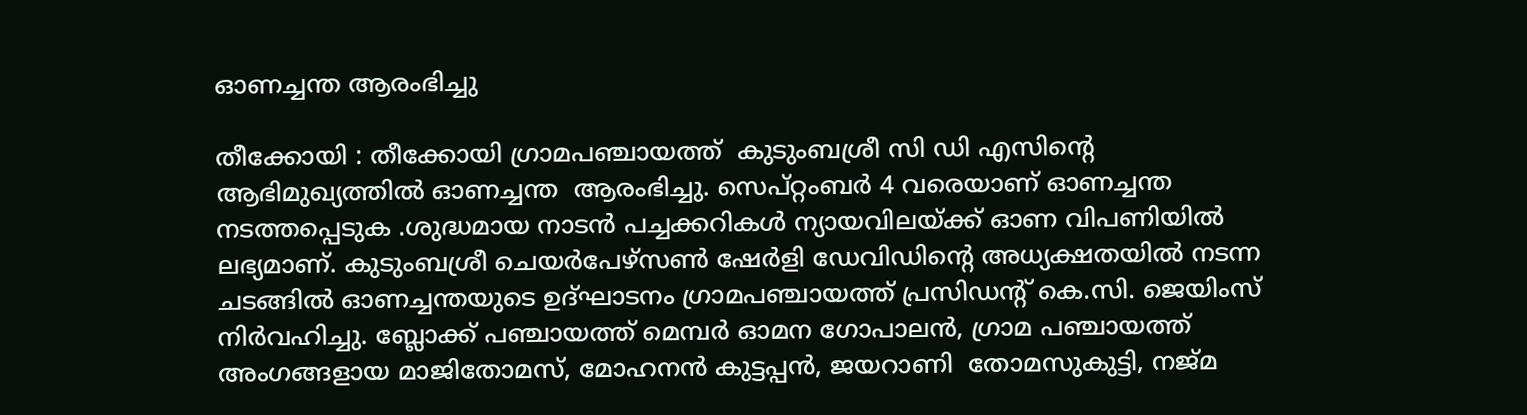ഓണച്ചന്ത ആരംഭിച്ചു

തീക്കോയി : തീക്കോയി ഗ്രാമപഞ്ചായത്ത്  കുടുംബശ്രീ സി ഡി എസിന്റെ ആഭിമുഖ്യത്തിൽ ഓണച്ചന്ത  ആരംഭിച്ചു. സെപ്റ്റംബർ 4 വരെയാണ് ഓണച്ചന്ത നടത്തപ്പെടുക .ശുദ്ധമായ നാടൻ പച്ചക്കറികൾ ന്യായവിലയ്ക്ക് ഓണ വിപണിയിൽ  ലഭ്യമാണ്. കുടുംബശ്രീ ചെയർപേഴ്സൺ ഷേർളി ഡേവിഡിന്റെ അധ്യക്ഷതയിൽ നടന്ന ചടങ്ങിൽ ഓണച്ചന്തയുടെ ഉദ്ഘാടനം ഗ്രാമപഞ്ചായത്ത് പ്രസിഡന്റ് കെ.സി. ജെയിംസ് നിർവഹിച്ചു. ബ്ലോക്ക്‌ പഞ്ചായത്ത്‌ മെമ്പർ ഓമന ഗോപാലൻ, ഗ്രാമ പഞ്ചായത്ത് അംഗങ്ങളായ മാജിതോമസ്, മോഹനൻ കുട്ടപ്പൻ, ജയറാണി  തോമസുകുട്ടി, നജ്മ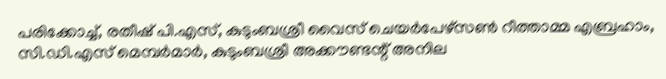പരിക്കോച്ച്, രതീഷ് പി.എസ്, കുടുംബശ്രീ വൈസ് ചെയർപേഴ്സൺ റീത്താമ്മ എബ്രഹാം, സി.ഡി.എസ് മെമ്പർമാർ, കുടുംബശ്രീ അക്കൗണ്ടന്റ് അനില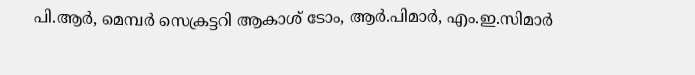പി.ആർ, മെമ്പർ സെക്രട്ടറി ആകാശ് ടോം, ആർ.പിമാർ, എം.ഇ.സിമാർ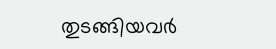തുടങ്ങിയവർ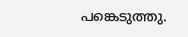പങ്കെടുത്തു.